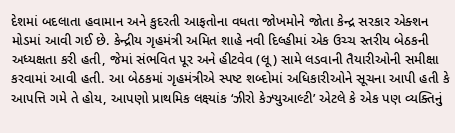દેશમાં બદલાતા હવામાન અને કુદરતી આફતોના વધતા જોખમોને જોતા કેન્દ્ર સરકાર એક્શન મોડમાં આવી ગઈ છે. કેન્દ્રીય ગૃહમંત્રી અમિત શાહે નવી દિલ્હીમાં એક ઉચ્ચ સ્તરીય બેઠકની અધ્યક્ષતા કરી હતી, જેમાં સંભવિત પૂર અને હીટવેવ (લૂ) સામે લડવાની તૈયારીઓની સમીક્ષા કરવામાં આવી હતી. આ બેઠકમાં ગૃહમંત્રીએ સ્પષ્ટ શબ્દોમાં અધિકારીઓને સૂચના આપી હતી કે આપત્તિ ગમે તે હોય, આપણો પ્રાથમિક લક્ષ્યાંક ‘ઝીરો કેઝ્યુઆલ્ટી’ એટલે કે એક પણ વ્યક્તિનું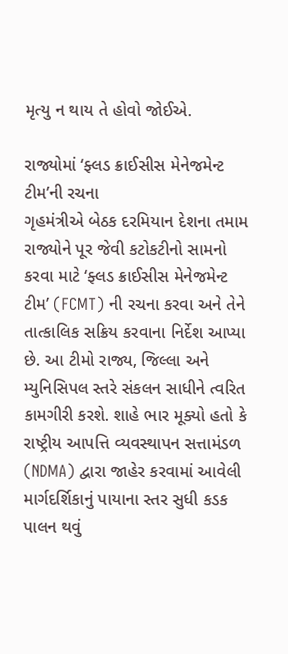મૃત્યુ ન થાય તે હોવો જોઈએ.

રાજ્યોમાં ‘ફ્લડ ક્રાઈસીસ મેનેજમેન્ટ ટીમ’ની રચના
ગૃહમંત્રીએ બેઠક દરમિયાન દેશના તમામ રાજ્યોને પૂર જેવી કટોકટીનો સામનો કરવા માટે ‘ફ્લડ ક્રાઈસીસ મેનેજમેન્ટ ટીમ’ (FCMT) ની રચના કરવા અને તેને તાત્કાલિક સક્રિય કરવાના નિર્દેશ આપ્યા છે. આ ટીમો રાજ્ય, જિલ્લા અને મ્યુનિસિપલ સ્તરે સંકલન સાધીને ત્વરિત કામગીરી કરશે. શાહે ભાર મૂક્યો હતો કે રાષ્ટ્રીય આપત્તિ વ્યવસ્થાપન સત્તામંડળ (NDMA) દ્વારા જાહેર કરવામાં આવેલી માર્ગદર્શિકાનું પાયાના સ્તર સુધી કડક પાલન થવું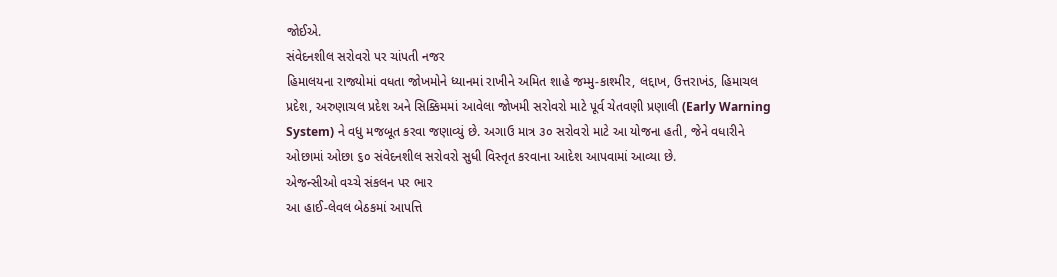જોઈએ.
સંવેદનશીલ સરોવરો પર ચાંપતી નજર
હિમાલયના રાજ્યોમાં વધતા જોખમોને ધ્યાનમાં રાખીને અમિત શાહે જમ્મુ-કાશ્મીર, લદ્દાખ, ઉત્તરાખંડ, હિમાચલ પ્રદેશ, અરુણાચલ પ્રદેશ અને સિક્કિમમાં આવેલા જોખમી સરોવરો માટે પૂર્વ ચેતવણી પ્રણાલી (Early Warning System) ને વધુ મજબૂત કરવા જણાવ્યું છે. અગાઉ માત્ર ૩૦ સરોવરો માટે આ યોજના હતી, જેને વધારીને ઓછામાં ઓછા ૬૦ સંવેદનશીલ સરોવરો સુધી વિસ્તૃત કરવાના આદેશ આપવામાં આવ્યા છે.
એજન્સીઓ વચ્ચે સંકલન પર ભાર
આ હાઈ-લેવલ બેઠકમાં આપત્તિ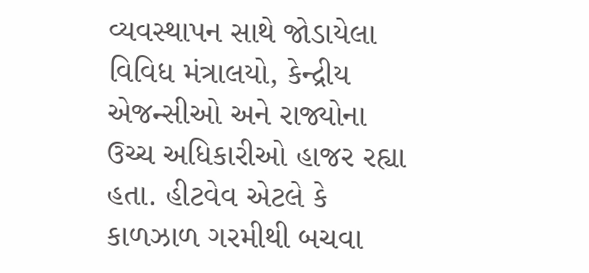વ્યવસ્થાપન સાથે જોડાયેલા વિવિધ મંત્રાલયો, કેન્દ્રીય એજન્સીઓ અને રાજ્યોના ઉચ્ચ અધિકારીઓ હાજર રહ્યા હતા. હીટવેવ એટલે કે કાળઝાળ ગરમીથી બચવા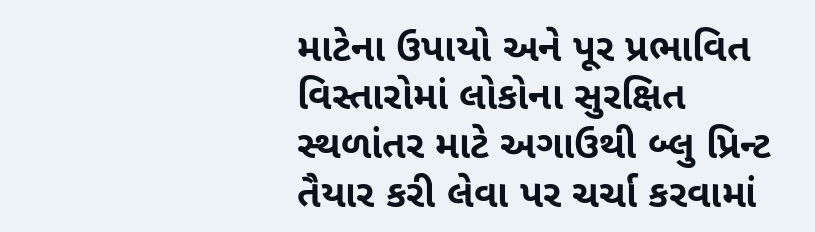માટેના ઉપાયો અને પૂર પ્રભાવિત વિસ્તારોમાં લોકોના સુરક્ષિત સ્થળાંતર માટે અગાઉથી બ્લુ પ્રિન્ટ તૈયાર કરી લેવા પર ચર્ચા કરવામાં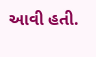આવી હતી.